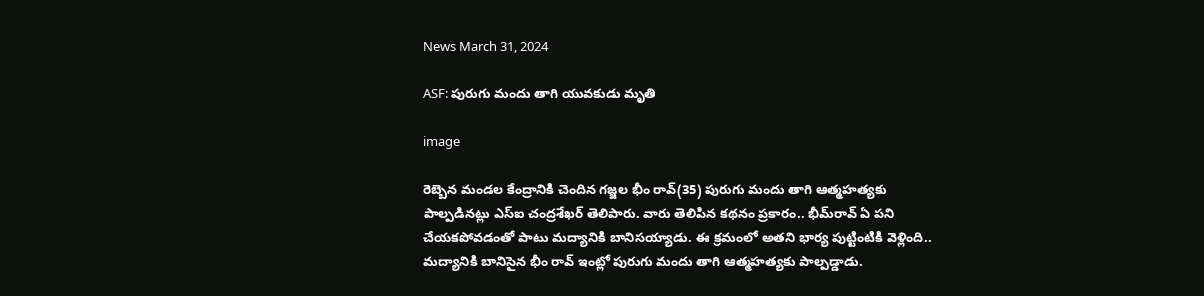News March 31, 2024

ASF: పురుగు మందు తాగి యువకుడు మృతి

image

రెబ్బెన మండల కేంద్రానికి చెందిన గజ్జల భీం రావ్(35) పురుగు మందు తాగి ఆత్మహత్యకు పాల్పడినట్లు ఎస్ఐ చంద్రశేఖర్ తెలిపారు. వారు తెలిపిన కథనం ప్రకారం.. భీమ్‌రావ్ ఏ పని చేయకపోవడంతో పాటు మద్యానికి బానిసయ్యాడు. ఈ క్రమంలో అతని భార్య పుట్టింటికి వెళ్లింది.. మద్యానికి బానిసైన భీం రావ్ ఇంట్లో పురుగు మందు తాగి ఆత్మహత్యకు పాల్పడ్డాడు.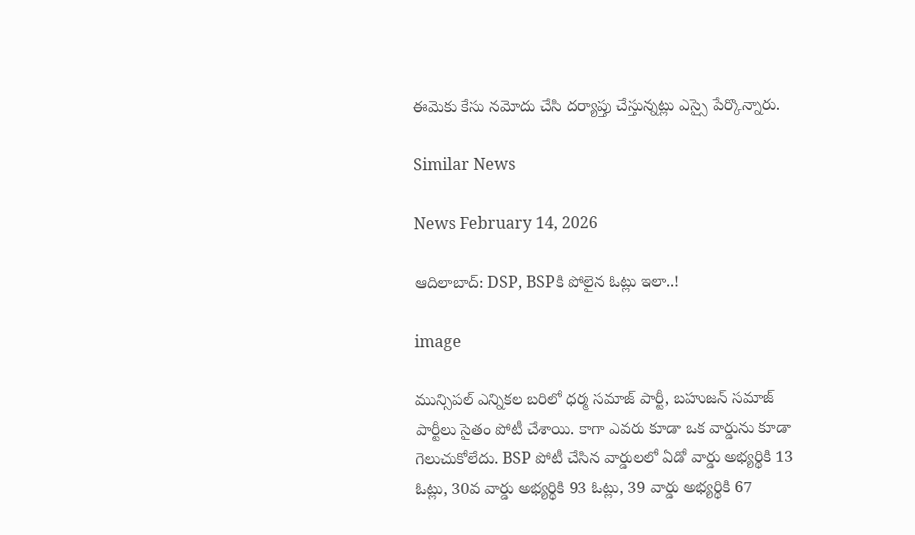ఈమెకు కేసు నమోదు చేసి దర్యాప్తు చేస్తున్నట్లు ఎస్సై పేర్కొన్నారు.

Similar News

News February 14, 2026

ఆదిలాబాద్: DSP, BSPకి పోలైన ఓట్లు ఇలా..!

image

మున్సిపల్ ఎన్నికల బరిలో ధర్మ సమాజ్ పార్టీ, బహుజన్ సమాజ్ పార్టీలు సైతం పోటీ చేశాయి. కాగా ఎవరు కూడా ఒక వార్డును కూడా గెలుచుకోలేదు. BSP పోటీ చేసిన వార్డులలో ఏడో వార్డు అభ్యర్థికి 13 ఓట్లు, 30వ వార్డు అభ్యర్థికి 93 ఓట్లు, 39 వార్డు అభ్యర్థికి 67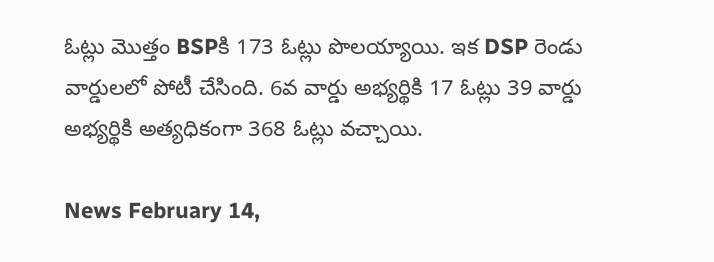ఓట్లు మొత్తం BSPకి 173 ఓట్లు పొలయ్యాయి. ఇక DSP రెండు వార్డులలో పోటీ చేసింది. 6వ వార్డు అభ్యర్థికి 17 ఓట్లు 39 వార్డు అభ్యర్థికి అత్యధికంగా 368 ఓట్లు వచ్చాయి.

News February 14,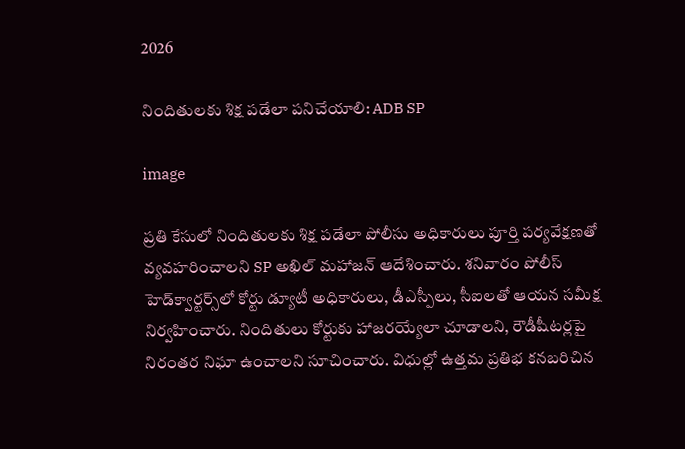2026

నిందితులకు శిక్ష పడేలా పనిచేయాలి: ADB SP

image

ప్రతి కేసులో నిందితులకు శిక్ష పడేలా పోలీసు అధికారులు పూర్తి పర్యవేక్షణతో వ్యవహరించాలని SP అఖిల్ మహాజన్ ఆదేశించారు. శనివారం పోలీస్ హెడ్‌క్వార్టర్స్‌లో కోర్టు డ్యూటీ అధికారులు, డీఎస్పీలు, సీఐలతో ఆయన సమీక్ష నిర్వహించారు. నిందితులు కోర్టుకు హాజరయ్యేలా చూడాలని, రౌడీషీటర్లపై నిరంతర నిఘా ఉంచాలని సూచించారు. విధుల్లో ఉత్తమ ప్రతిభ కనబరిచిన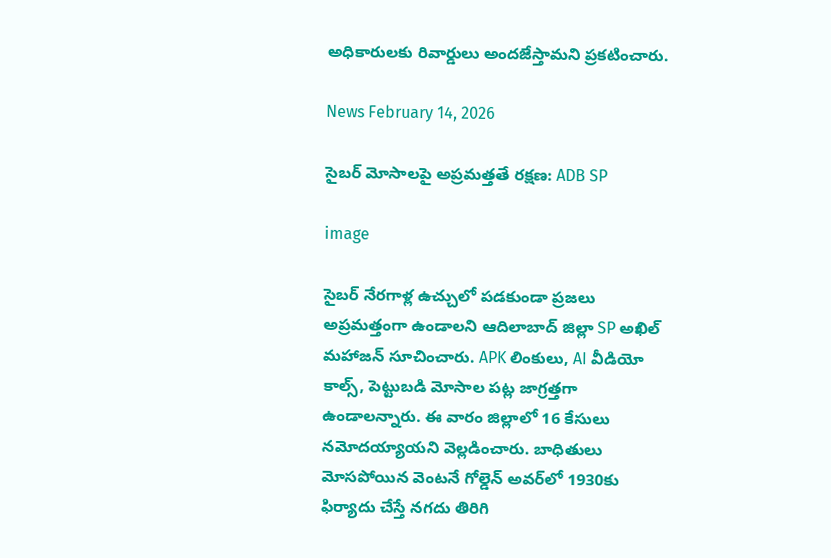అధికారులకు రివార్డులు అందజేస్తామని ప్రకటించారు.

News February 14, 2026

సైబర్ మోసాలపై అప్రమత్తతే రక్షణ: ADB SP

image

సైబర్ నేరగాళ్ల ఉచ్చులో పడకుండా ప్రజలు అప్రమత్తంగా ఉండాలని ఆదిలాబాద్ జిల్లా SP అఖిల్ మహాజన్ సూచించారు. APK లింకులు, AI వీడియో కాల్స్, పెట్టుబడి మోసాల పట్ల జాగ్రత్తగా ఉండాలన్నారు. ఈ వారం జిల్లాలో 16 కేసులు నమోదయ్యాయని వెల్లడించారు. బాధితులు మోసపోయిన వెంటనే గోల్డెన్ అవర్‌లో 1930కు ఫిర్యాదు చేస్తే నగదు తిరిగి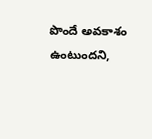పొందే అవకాశం ఉంటుందని,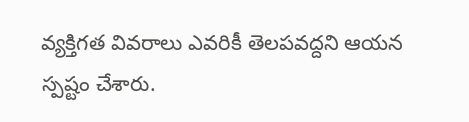వ్యక్తిగత వివరాలు ఎవరికీ తెలపవద్దని ఆయన స్పష్టం చేశారు.